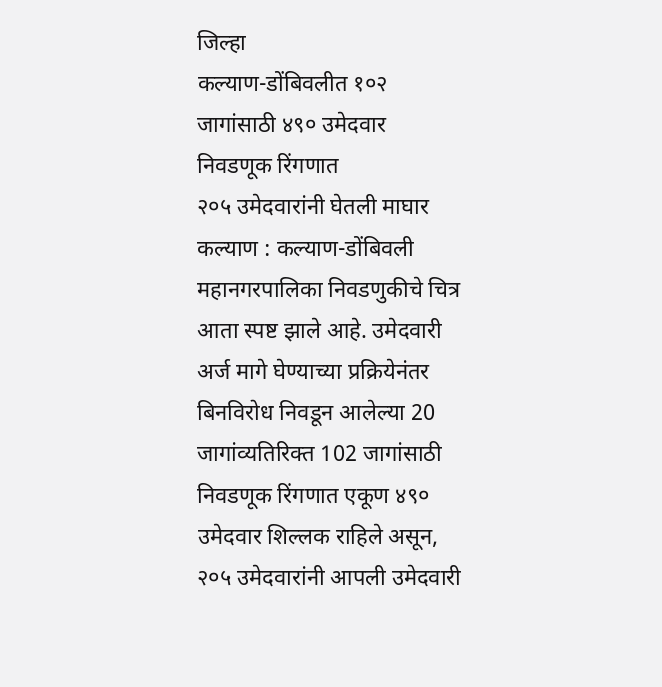जिल्हा
कल्याण-डोंबिवलीत १०२ जागांसाठी ४९० उमेदवार निवडणूक रिंगणात
२०५ उमेदवारांनी घेतली माघार
कल्याण : कल्याण-डोंबिवली महानगरपालिका निवडणुकीचे चित्र आता स्पष्ट झाले आहे. उमेदवारी अर्ज मागे घेण्याच्या प्रक्रियेनंतर बिनविरोध निवडून आलेल्या 20 जागांव्यतिरिक्त 102 जागांसाठी निवडणूक रिंगणात एकूण ४९० उमेदवार शिल्लक राहिले असून, २०५ उमेदवारांनी आपली उमेदवारी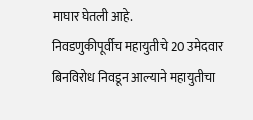माघार घेतली आहे.
निवडणुकीपूर्वीच महायुतीचे 20 उमेदवार बिनविरोध निवडून आल्याने महायुतीचा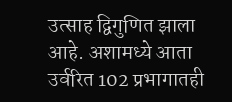उत्साह द्विगुणित झाला आहे. अशामध्ये आता उर्वरित 102 प्रभागातही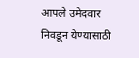आपले उमेदवार निवडून येण्यासाठी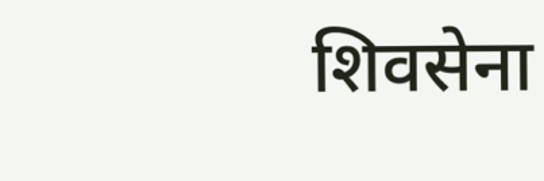शिवसेना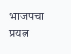भाजपचा प्रयत्न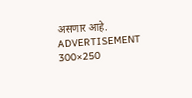असणार आहे.
ADVERTISEMENT 300×250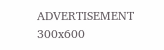ADVERTISEMENT 300x600